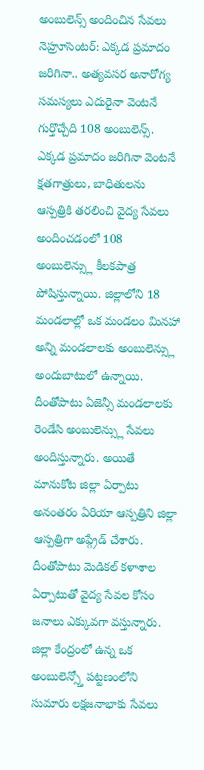అంబులెన్స్ అందించిన సేవలు
నెహ్రూసెంటర్: ఎక్కడ ప్రమాదం జరిగినా.. అత్యవసర అనారోగ్య సమస్యలు ఎదురైనా వెంటనే గుర్తొచ్చేది 108 అంబులెన్స్. ఎక్కడ ప్రమాదం జరిగినా వెంటనే క్షతగాత్రులు, బాధితులను ఆస్పత్రికి తరలించి వైద్య సేవలు అందించడంలో 108 అంబులెన్స్లు కీలకపాత్ర పోషిస్తున్నాయి. జిల్లాలోని 18 మండలాల్లో ఒక మండలం మినహా అన్ని మండలాలకు అంబులెన్స్లు అందుబాటులో ఉన్నాయి. దీంతోపాటు ఏజెన్సీ మండలాలకు రెండేసి అంబులెన్స్లు సేవలు అందిస్తున్నారు. అయితే మానుకోట జిల్లా ఏర్పాటు అనంతరం ఏరియా ఆస్పత్రిని జిల్లా ఆస్పత్రిగా అప్గ్రేడ్ చేశారు. దీంతోపాటు మెడికల్ కళాశాల ఏర్పాటుతో వైద్య సేవల కోసం జనాలు ఎక్కువగా వస్తున్నారు. జిల్లా కేంద్రంలో ఉన్న ఒక అంబులెన్స్తో పట్టణంలోని సుమారు లక్షజనాభాకు సేవలు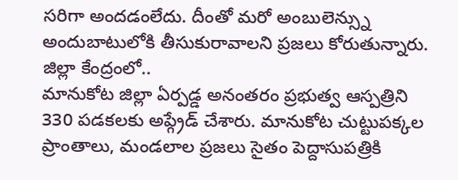సరిగా అందడంలేదు. దీంతో మరో అంబులెన్స్ను అందుబాటులోకి తీసుకురావాలని ప్రజలు కోరుతున్నారు.
జిల్లా కేంద్రంలో..
మానుకోట జిల్లా ఏర్పడ్డ అనంతరం ప్రభుత్వ ఆస్పత్రిని 330 పడకలకు అప్గ్రేడ్ చేశారు. మానుకోట చుట్టుపక్కల ప్రాంతాలు, మండలాల ప్రజలు సైతం పెద్దాసుపత్రికి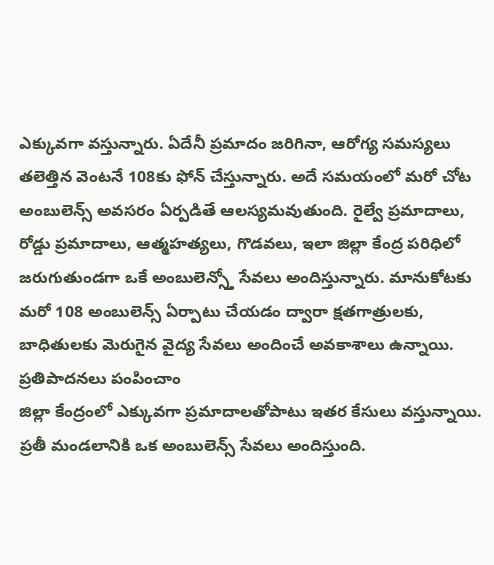ఎక్కువగా వస్తున్నారు. ఏదేనీ ప్రమాదం జరిగినా, ఆరోగ్య సమస్యలు తలెత్తిన వెంటనే 108కు ఫోన్ చేస్తున్నారు. అదే సమయంలో మరో చోట అంబులెన్స్ అవసరం ఏర్పడితే ఆలస్యమవుతుంది. రైల్వే ప్రమాదాలు, రోడ్డు ప్రమాదాలు, ఆత్మహత్యలు, గొడవలు, ఇలా జిల్లా కేంద్ర పరిధిలో జరుగుతుండగా ఒకే అంబులెన్స్తో సేవలు అందిస్తున్నారు. మానుకోటకు మరో 108 అంబులెన్స్ ఏర్పాటు చేయడం ద్వారా క్షతగాత్రులకు, బాధితులకు మెరుగైన వైద్య సేవలు అందించే అవకాశాలు ఉన్నాయి.
ప్రతిపాదనలు పంపించాం
జిల్లా కేంద్రంలో ఎక్కువగా ప్రమాదాలతోపాటు ఇతర కేసులు వస్తున్నాయి. ప్రతీ మండలానికి ఒక అంబులెన్స్ సేవలు అందిస్తుంది.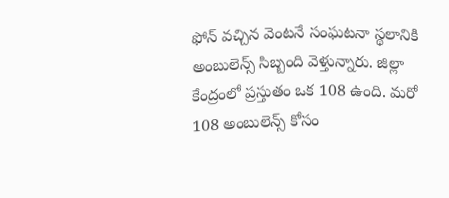ఫోన్ వచ్చిన వెంటనే సంఘటనా స్థలానికి అంబులెన్స్ సిబ్బంది వెళ్తున్నారు. జిల్లా కేంద్రంలో ప్రస్తుతం ఒక 108 ఉంది. మరో 108 అంబులెన్స్ కోసం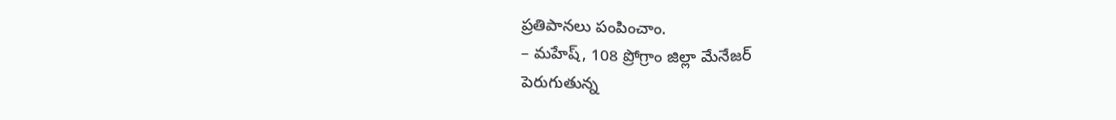ప్రతిపానలు పంపించాం.
– మహేష్, 108 ప్రోగ్రాం జిల్లా మేనేజర్
పెరుగుతున్న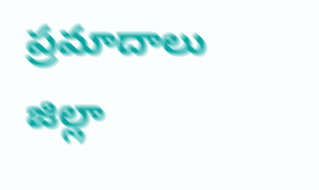ప్రమాదాలు
జిల్లా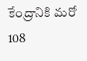కేంద్రానికి మరో 108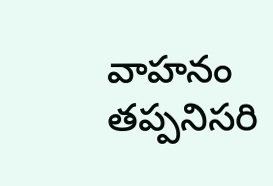వాహనం తప్పనిసరి